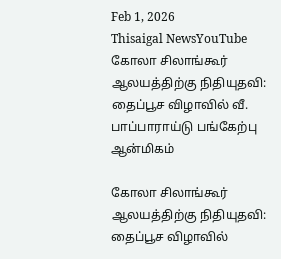Feb 1, 2026
Thisaigal NewsYouTube
கோலா சிலாங்கூர் ஆலயத்திற்கு நிதியுதவி: தைப்பூச விழாவில் வீ. பாப்பாராய்டு பங்கேற்பு
ஆன்மிகம்

கோலா சிலாங்கூர் ஆலயத்திற்கு நிதியுதவி: தைப்பூச விழாவில்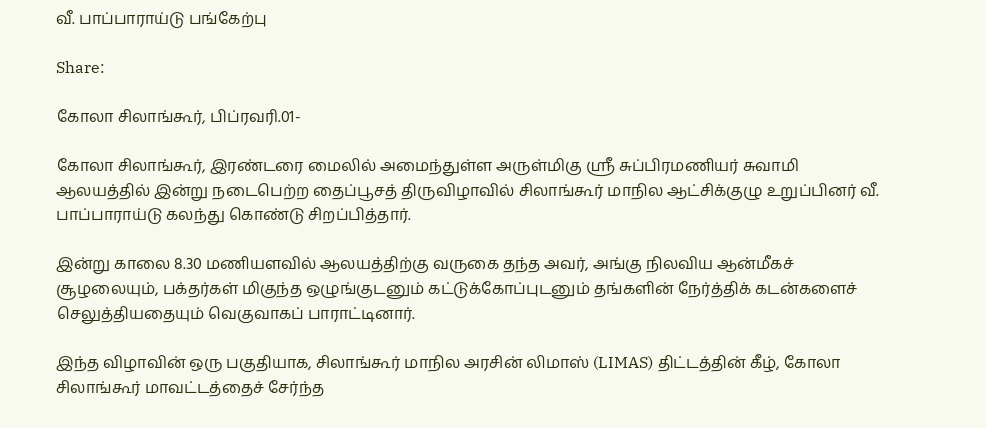வீ. பாப்பாராய்டு பங்கேற்பு

Share:

கோலா சிலாங்கூர், பிப்ரவரி.01-

கோலா சிலாங்கூர், இரண்டரை மைலில் அமைந்துள்ள அருள்மிகு ஸ்ரீ சுப்பிரமணியர் சுவாமி ஆலயத்தில் இன்று நடைபெற்ற தைப்பூசத் திருவிழாவில் சிலாங்கூர் மாநில ஆட்சிக்குழு உறுப்பினர் வீ. பாப்பாராய்டு கலந்து கொண்டு சிறப்பித்தார்.

இன்று காலை 8.30 மணியளவில் ஆலயத்திற்கு வருகை தந்த அவர், அங்கு நிலவிய ஆன்மீகச் சூழலையும், பக்தர்கள் மிகுந்த ஒழுங்குடனும் கட்டுக்கோப்புடனும் தங்களின் நேர்த்திக் கடன்களைச் செலுத்தியதையும் வெகுவாகப் பாராட்டினார்.

இந்த விழாவின் ஒரு பகுதியாக, சிலாங்கூர் மாநில அரசின் லிமாஸ் (LIMAS) திட்டத்தின் கீழ், கோலா சிலாங்கூர் மாவட்டத்தைச் சேர்ந்த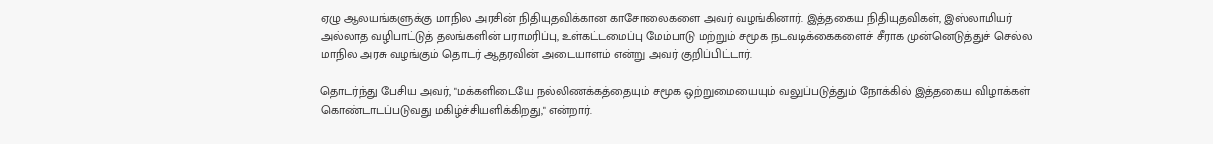ஏழு ஆலயங்களுக்கு மாநில அரசின் நிதியுதவிக்கான காசோலைகளை அவர் வழங்கினார். இத்தகைய நிதியுதவிகள், இஸ்லாமியர் அல்லாத வழிபாட்டுத் தலங்களின் பராமரிப்பு, உள்கட்டமைப்பு மேம்பாடு மற்றும் சமூக நடவடிக்கைகளைச் சீராக முன்னெடுத்துச் செல்ல மாநில அரசு வழங்கும் தொடர் ஆதரவின் அடையாளம் என்று அவர் குறிப்பிட்டார்.

தொடர்ந்து பேசிய அவர், "மக்களிடையே நல்லிணக்கத்தையும் சமூக ஒற்றுமையையும் வலுப்படுத்தும் நோக்கில் இத்தகைய விழாக்கள் கொண்டாடப்படுவது மகிழ்ச்சியளிக்கிறது," என்றார்.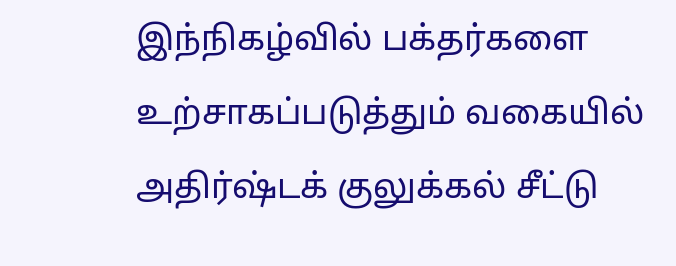இந்நிகழ்வில் பக்தர்களை உற்சாகப்படுத்தும் வகையில் அதிர்ஷ்டக் குலுக்கல் சீட்டு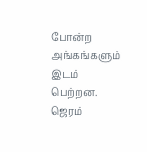போன்ற அங்கங்களும் இடம் பெற்றன. ஜெரம்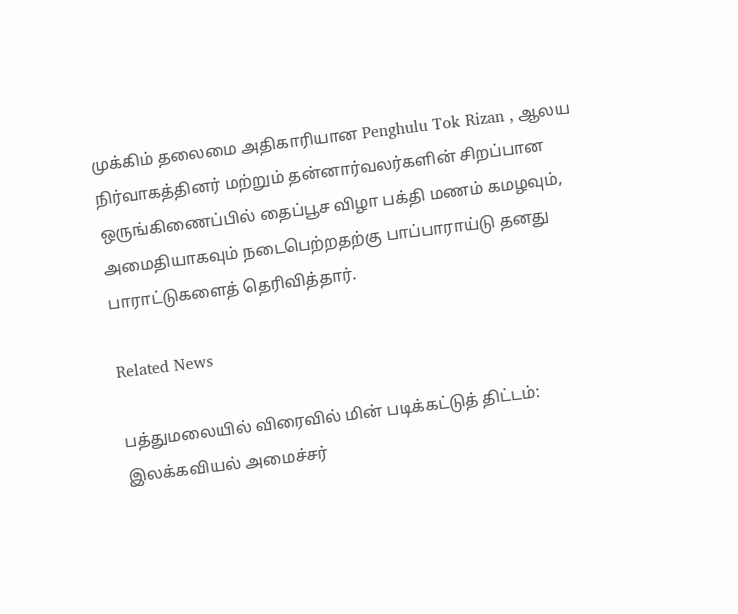முக்கிம் தலைமை அதிகாரியான Penghulu Tok Rizan , ஆலய நிர்வாகத்தினர் மற்றும் தன்னார்வலர்களின் சிறப்பான ஒருங்கிணைப்பில் தைப்பூச விழா பக்தி மணம் கமழவும், அமைதியாகவும் நடைபெற்றதற்கு பாப்பாராய்டு தனது பாராட்டுகளைத் தெரிவித்தார்.

Related News

பத்துமலையில் விரைவில் மின் படிக்கட்டுத் திட்டம்: இலக்கவியல் அமைச்சர்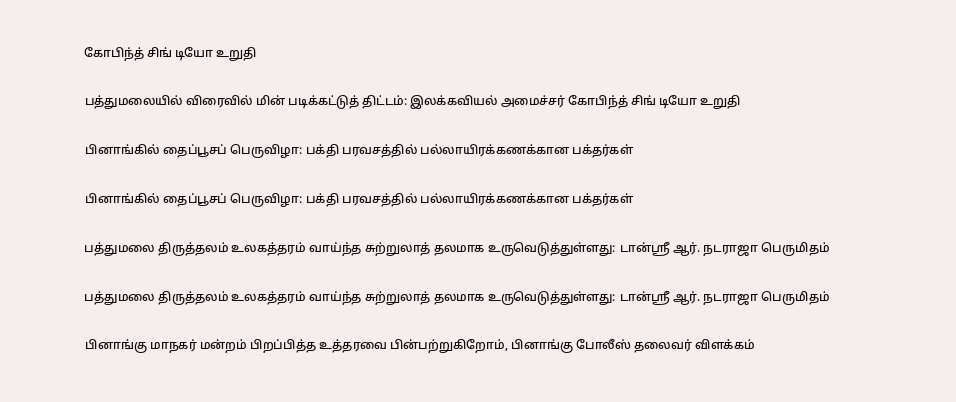கோபிந்த் சிங் டியோ உறுதி

பத்துமலையில் விரைவில் மின் படிக்கட்டுத் திட்டம்: இலக்கவியல் அமைச்சர் கோபிந்த் சிங் டியோ உறுதி

பினாங்கில் தைப்பூசப் பெருவிழா: பக்தி பரவசத்தில் பல்லாயிரக்கணக்கான பக்தர்கள்

பினாங்கில் தைப்பூசப் பெருவிழா: பக்தி பரவசத்தில் பல்லாயிரக்கணக்கான பக்தர்கள்

பத்துமலை திருத்தலம் உலகத்தரம் வாய்ந்த சுற்றுலாத் தலமாக உருவெடுத்துள்ளது: டான்ஸ்ரீ ஆர். நடராஜா பெருமிதம்

பத்துமலை திருத்தலம் உலகத்தரம் வாய்ந்த சுற்றுலாத் தலமாக உருவெடுத்துள்ளது: டான்ஸ்ரீ ஆர். நடராஜா பெருமிதம்

பினாங்கு மாநகர் மன்றம் பிறப்பித்த உத்தரவை பின்பற்றுகிறோம், பினாங்கு போலீஸ் தலைவர் விளக்கம்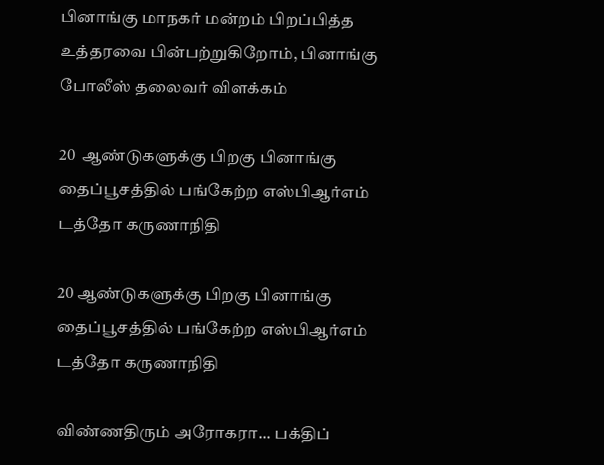பினாங்கு மாநகர் மன்றம் பிறப்பித்த உத்தரவை பின்பற்றுகிறோம், பினாங்கு போலீஸ் தலைவர் விளக்கம்

20  ஆண்டுகளுக்கு பிறகு பினாங்கு தைப்பூசத்தில் பங்கேற்ற எஸ்பிஆர்எம் டத்தோ கருணாநிதி

20 ஆண்டுகளுக்கு பிறகு பினாங்கு தைப்பூசத்தில் பங்கேற்ற எஸ்பிஆர்எம் டத்தோ கருணாநிதி

விண்ணதிரும் அரோகரா... பக்திப்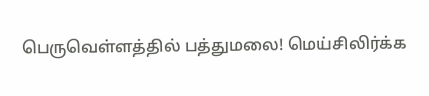பெருவெள்ளத்தில் பத்துமலை! மெய்சிலிர்க்க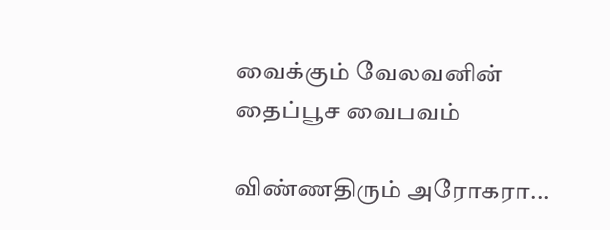வைக்கும் வேலவனின் தைப்பூச வைபவம்

விண்ணதிரும் அரோகரா...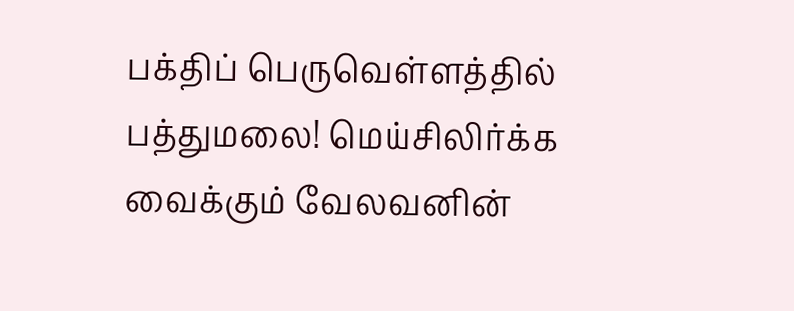பக்திப் பெருவெள்ளத்தில் பத்துமலை! மெய்சிலிர்க்க வைக்கும் வேலவனின்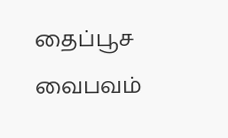தைப்பூச வைபவம்